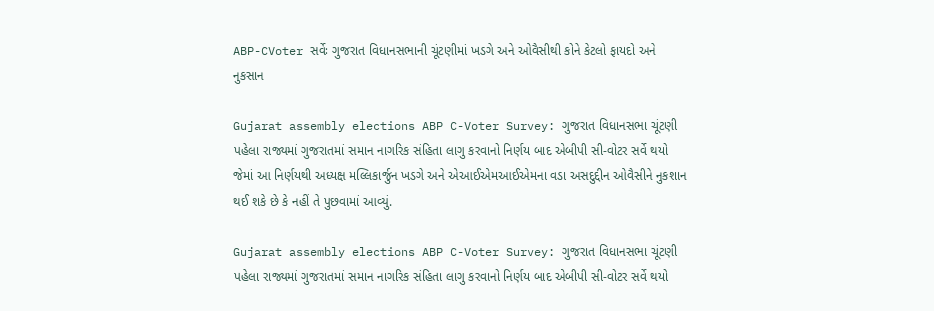ABP-CVoter સર્વેઃ ગુજરાત વિધાનસભાની ચૂંટણીમાં ખડગે અને ઓવૈસીથી કોને કેટલો ફાયદો અને નુકસાન

Gujarat assembly elections ABP C-Voter Survey: ગુજરાત વિધાનસભા ચૂંટણી પહેલા રાજ્યમાં ગુજરાતમાં સમાન નાગરિક સંહિતા લાગુ કરવાનો નિર્ણય બાદ એબીપી સી-વોટર સર્વે થયો જેમાં આ નિર્ણયથી અધ્યક્ષ મલ્લિકાર્જુન ખડગે અને એઆઈએમઆઈએમના વડા અસદુદ્દીન ઓવૈસીને નુકશાન થઈ શકે છે કે નહીં તે પુછવામાં આવ્યું.

Gujarat assembly elections ABP C-Voter Survey: ગુજરાત વિધાનસભા ચૂંટણી પહેલા રાજ્યમાં ગુજરાતમાં સમાન નાગરિક સંહિતા લાગુ કરવાનો નિર્ણય બાદ એબીપી સી-વોટર સર્વે થયો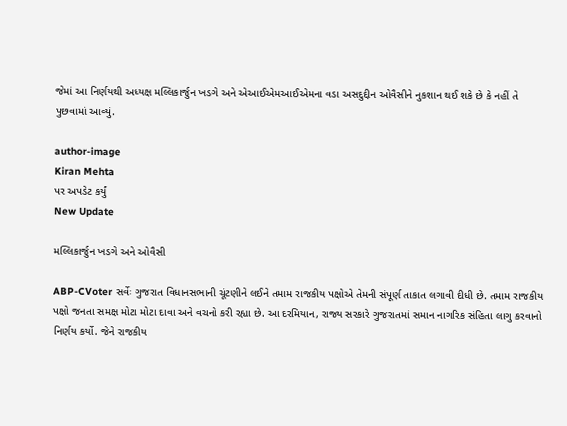જેમાં આ નિર્ણયથી અધ્યક્ષ મલ્લિકાર્જુન ખડગે અને એઆઈએમઆઈએમના વડા અસદુદ્દીન ઓવૈસીને નુકશાન થઈ શકે છે કે નહીં તે પુછવામાં આવ્યું.

author-image
Kiran Mehta
પર અપડેટ કર્યું
New Update

મલ્લિકાર્જુન ખડગે અને ઓવૈસી

ABP-CVoter સર્વેઃ ગુજરાત વિધાનસભાની ચૂંટણીને લઈને તમામ રાજકીય પક્ષોએ તેમની સંપૂર્ણ તાકાત લગાવી દીધી છે. તમામ રાજકીય પક્ષો જનતા સમક્ષ મોટા મોટા દાવા અને વચનો કરી રહ્યા છે. આ દરમિયાન, રાજ્ય સરકારે ગુજરાતમાં સમાન નાગરિક સંહિતા લાગુ કરવાનો નિર્ણય કર્યો. જેને રાજકીય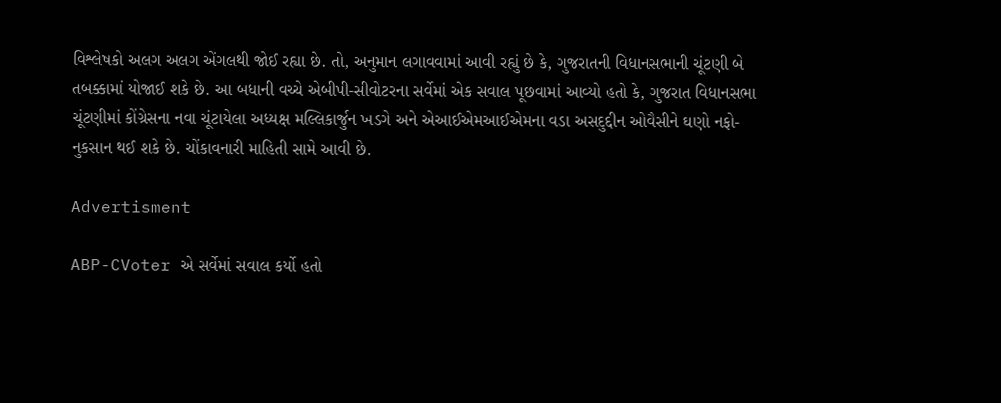વિશ્લેષકો અલગ અલગ એંગલથી જોઈ રહ્યા છે. તો, અનુમાન લગાવવામાં આવી રહ્યું છે કે, ગુજરાતની વિધાનસભાની ચૂંટણી બે તબક્કામાં યોજાઈ શકે છે. આ બધાની વચ્ચે એબીપી-સીવોટરના સર્વેમાં એક સવાલ પૂછવામાં આવ્યો હતો કે, ગુજરાત વિધાનસભા ચૂંટણીમાં કોંગ્રેસના નવા ચૂંટાયેલા અધ્યક્ષ મલ્લિકાર્જુન ખડગે અને એઆઈએમઆઈએમના વડા અસદુદ્દીન ઓવૈસીને ઘણો નફો-નુકસાન થઈ શકે છે. ચોંકાવનારી માહિતી સામે આવી છે.

Advertisment

ABP-CVoter એ સર્વેમાં સવાલ કર્યો હતો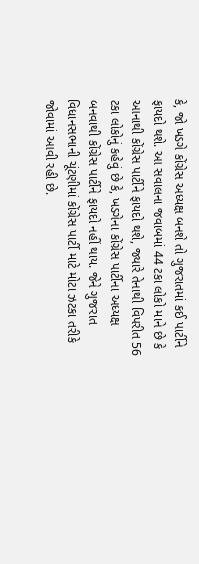કે, જો ખડગે કોંગ્રેસ અધ્યક્ષ બનશે તો ગુજરાતમાં કઈ પાર્ટીને ફાયદો થશે. આ સવાલના જવાબમાં 44 ટકા લોકો માને છે કે આનાથી કોંગ્રેસ પાર્ટીને ફાયદો થશે, જ્યારે તેનાથી વિપરીત 56 ટકા લોકોનું કહેવું છે કે, ખડગેના કોંગ્રેસ પાર્ટીના અધ્યક્ષ બનવાથી કોંગ્રેસ પાર્ટીને ફાયદો નહીં થાય. જેને ગુજરાત વિધાનસભાની ચૂંટણીમાં કોંગ્રેસ પાર્ટી માટે મોટા ઝટકા તરીકે જોવામાં આવી રહી છે.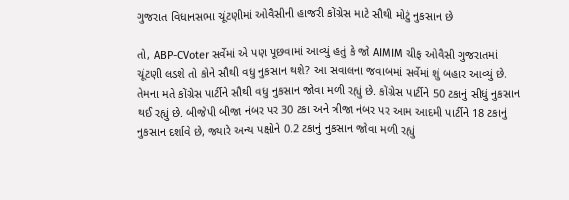ગુજરાત વિધાનસભા ચૂંટણીમાં ઓવૈસીની હાજરી કોંગ્રેસ માટે સૌથી મોટું નુકસાન છે

તો, ABP-CVoter સર્વેમાં એ પણ પૂછવામાં આવ્યું હતું કે જો AIMIM ચીફ ઓવૈસી ગુજરાતમાં ચૂંટણી લડશે તો કોને સૌથી વધુ નુકસાન થશે? આ સવાલના જવાબમાં સર્વેમાં શું બહાર આવ્યું છે. તેમના મતે કોંગ્રેસ પાર્ટીને સૌથી વધુ નુકસાન જોવા મળી રહ્યું છે. કોંગ્રેસ પાર્ટીને 50 ટકાનું સીધું નુકસાન થઈ રહ્યું છે. બીજેપી બીજા નંબર પર 30 ટકા અને ત્રીજા નંબર પર આમ આદમી પાર્ટીને 18 ટકાનું નુકસાન દર્શાવે છે, જ્યારે અન્ય પક્ષોને 0.2 ટકાનું નુકસાન જોવા મળી રહ્યું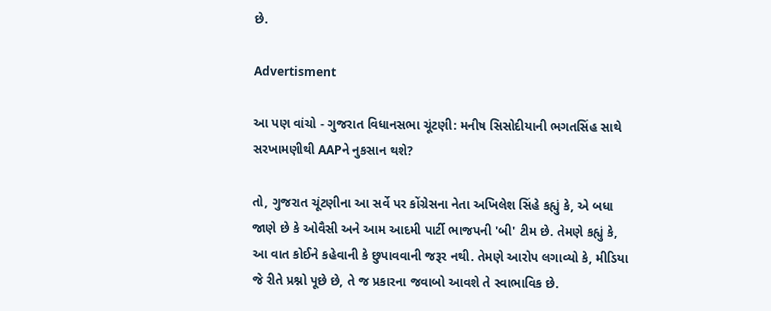છે.

Advertisment

આ પણ વાંચો - ગુજરાત વિધાનસભા ચૂંટણી: મનીષ સિસોદીયાની ભગતસિંહ સાથે સરખામણીથી AAPને નુકસાન થશે?

તો, ગુજરાત ચૂંટણીના આ સર્વે પર કોંગ્રેસના નેતા અખિલેશ સિંહે કહ્યું કે, એ બધા જાણે છે કે ઓવૈસી અને આમ આદમી પાર્ટી ભાજપની 'બી' ટીમ છે. તેમણે કહ્યું કે, આ વાત કોઈને કહેવાની કે છુપાવવાની જરૂર નથી. તેમણે આરોપ લગાવ્યો કે, મીડિયા જે રીતે પ્રશ્નો પૂછે છે, તે જ પ્રકારના જવાબો આવશે તે સ્વાભાવિક છે.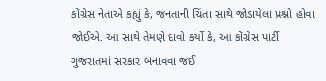કોંગ્રેસ નેતાએ કહ્યું કે, જનતાની ચિંતા સાથે જોડાયેલા પ્રશ્નો હોવા જોઈએ. આ સાથે તેમણે દાવો કર્યો કે, આ કોંગ્રેસ પાર્ટી ગુજરાતમાં સરકાર બનાવવા જઈ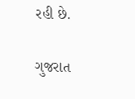રહી છે.

ગુજરાત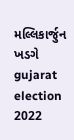મલ્લિકાર્જુન ખડગે gujarat election 2022